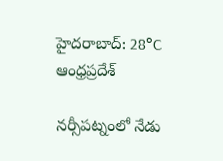హైదరాబాద్: 28°C
ఆంధ్రప్రదేశ్

నర్సీపట్నంలో నేడు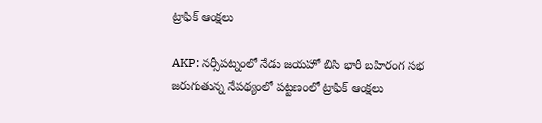ట్రాఫిక్ ఆంక్షలు

AKP: నర్సీపట్నంలో నేడు జయహో బిసి భారీ బహిరంగ సభ జరుగుతున్న నేపథ్యంలో పట్టణంలో ట్రాఫిక్ ఆంక్షలు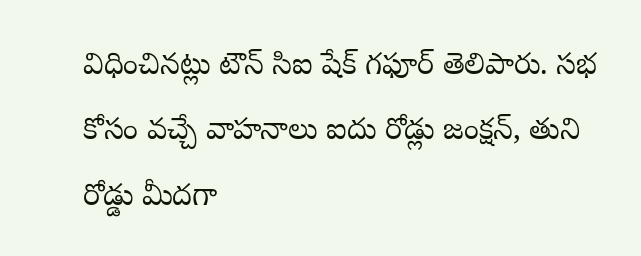విధించినట్లు టౌన్ సిఐ షేక్ గఫూర్ తెలిపారు. సభ కోసం వచ్చే వాహనాలు ఐదు రోడ్లు జంక్షన్, తుని రోడ్డు మీదగా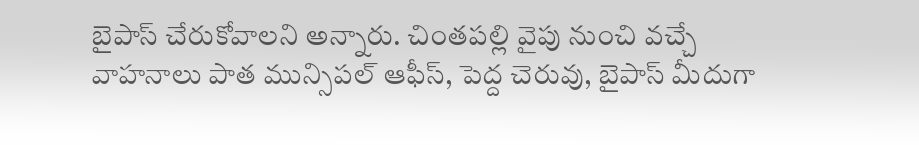బైపాస్ చేరుకోవాలని అన్నారు. చింతపల్లి వైపు నుంచి వచ్చే వాహనాలు పాత మున్సిపల్ ఆఫీస్, పెద్ద చెరువు, బైపాస్ మీదుగా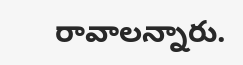రావాలన్నారు.